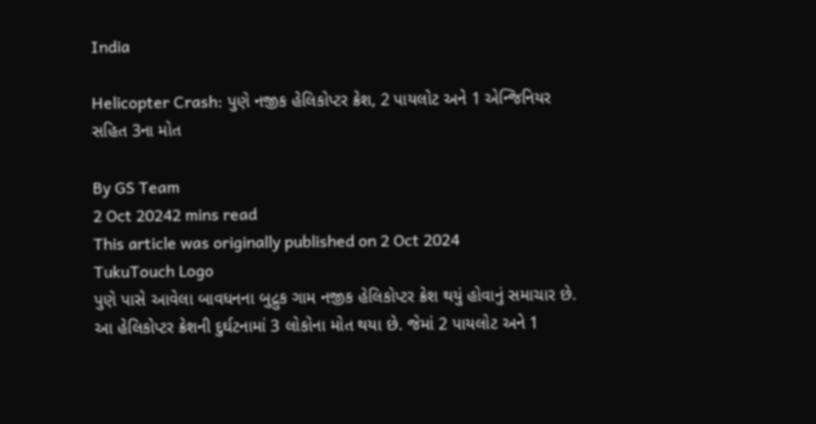India

Helicopter Crash: પુણે નજીક હેલિકોપ્ટર ક્રેશ, 2 પાયલોટ અને 1 એન્જિનિયર સહિત 3ના મોત

By GS Team
2 Oct 20242 mins read
This article was originally published on 2 Oct 2024
TukuTouch Logo
પુણે પાસે આવેલા બાવધનના બુદ્રુક ગામ નજીક હેલિકોપ્ટર ક્રેશ થયું હોવાનું સમાચાર છે. આ હેલિકોપ્ટર ક્રેશની દુર્ઘટનામાં 3 લોકોના મોત થયા છે. જેમાં 2 પાયલોટ અને 1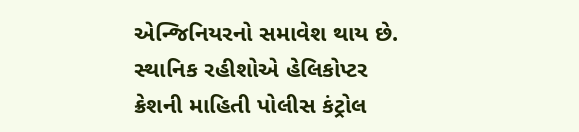એન્જિનિયરનો સમાવેશ થાય છે. સ્થાનિક રહીશોએ હેલિકોપ્ટર ક્રેશની માહિતી પોલીસ કંટ્રોલ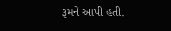રૂમને આપી હતી.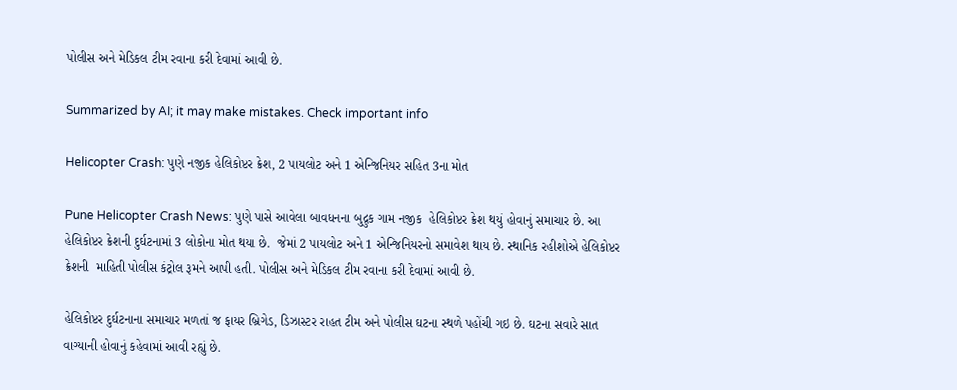પોલીસ અને મેડિકલ ટીમ રવાના કરી દેવામાં આવી છે.

Summarized by AI; it may make mistakes. Check important info

Helicopter Crash: પુણે નજીક હેલિકોપ્ટર ક્રેશ, 2 પાયલોટ અને 1 એન્જિનિયર સહિત 3ના મોત

Pune Helicopter Crash News: પુણે પાસે આવેલા બાવધનના બુદ્રુક ગામ નજીક  હેલિકોપ્ટર ક્રેશ થયું હોવાનું સમાચાર છે. આ હેલિકોપ્ટર ક્રેશની દુર્ઘટનામાં 3 લોકોના મોત થયા છે.  જેમાં 2 પાયલોટ અને 1 એન્જિનિયરનો સમાવેશ થાય છે. સ્થાનિક રહીશોએ હેલિકોપ્ટર ક્રેશની  માહિતી પોલીસ કંટ્રોલ રૂમને આપી હતી. પોલીસ અને મેડિકલ ટીમ રવાના કરી દેવામાં આવી છે.

હેલિકોપ્ટર દુર્ઘટનાના સમાચાર મળતાં જ ફાયર બ્રિગેડ, ડિઝાસ્ટર રાહત ટીમ અને પોલીસ ઘટના સ્થળે પહોંચી ગઇ છે. ઘટના સવારે સાત વાગ્યાની હોવાનું કહેવામાં આવી રહ્યું છે.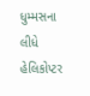ધુમ્મસના લીધે હેલિકોપ્ટર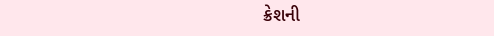ક્રેશની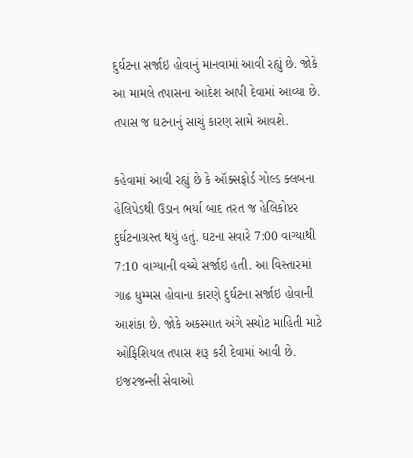દુર્ઘટના સર્જાઇ હોવાનું માનવામાં આવી રહ્યું છે. જોકે આ મામલે તપાસના આદેશ આપી દેવામાં આવ્યા છે. તપાસ જ ઘટનાનું સાચું કારણ સામે આવશે.

કહેવામાં આવી રહ્યું છે કે ઑક્સફોર્ડ ગોલ્ડ ક્લબના હેલિપેડથી ઉડાન ભર્યા બાદ તરત જ હેલિકોપ્ટર દુર્ઘટનાગ્રસ્ત થયું હતું. ઘટના સવારે 7:00 વાગ્યાથી 7:10 વાગ્યાની વચ્ચે સર્જાઇ હતી. આ વિસ્તારમાં ગાઢ ધુમ્મસ હોવાના કારણે દુર્ઘટના સર્જાઇ હોવાની આશંકા છે. જોકે અકસ્માત અંગે સચોટ માહિતી માટે ઓફિશિયલ તપાસ શરૂ કરી દેવામાં આવી છે. ઇજરજન્સી સેવાઓ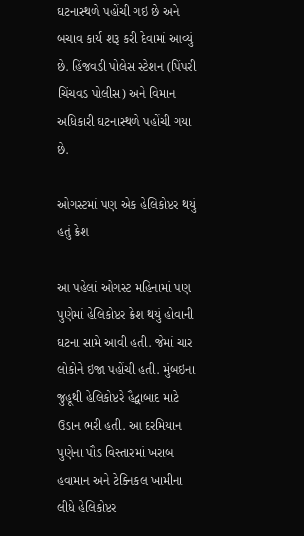ઘટનાસ્થળે પહોંચી ગઇ છે અને બચાવ કાર્ય શરૂ કરી દેવામાં આવ્યું છે. હિંજવડી પોલેસ સ્ટેશન (પિંપરી ચિંચવડ પોલીસ) અને વિમાન અધિકારી ઘટનાસ્થળે પહોંચી ગયા છે.

ઓગસ્ટમાં પણ એક હેલિકોપ્ટર થયું હતું ક્રેશ

આ પહેલાં ઓગસ્ટ મહિનામાં પણ પુણેમાં હેલિકોપ્ટર ક્રેશ થયું હોવાની ઘટના સામે આવી હતી. જેમાં ચાર લોકોને ઇજા પહોંચી હતી. મુંબઇના જુહૂથી હેલિકોપ્ટરે હૈદ્વાબાદ માટે ઉડાન ભરી હતી. આ દરમિયાન પુણેના પૌડ વિસ્તારમાં ખરાબ હવામાન અને ટેક્નિકલ ખામીના લીધે હેલિકોપ્ટર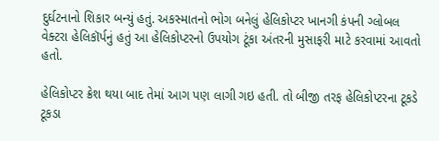દુર્ઘટનાનો શિકાર બન્યું હતું. અકસ્માતનો ભોગ બનેલું હેલિકોપ્ટર ખાનગી કંપની ગ્લોબલ વેક્ટરા હેલિકૉર્પનું હતું આ હેલિકોપ્ટરનો ઉપયોગ ટૂંકા અંતરની મુસાફરી માટે કરવામાં આવતો હતો.

હેલિકોપ્ટર ક્રેશ થયા બાદ તેમાં આગ પણ લાગી ગઇ હતી. તો બીજી તરફ હેલિકોપ્ટરના ટૂકડે ટૂકડા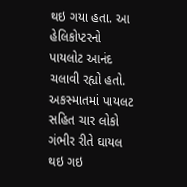થઇ ગયા હતા. આ હેલિકોપ્ટરનો પાયલોટ આનંદ ચલાવી રહ્યો હતો. અકસ્માતમાં પાયલટ સહિત ચાર લોકો ગંભીર રીતે ઘાયલ થઇ ગઇ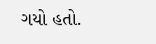ગયો હતો.